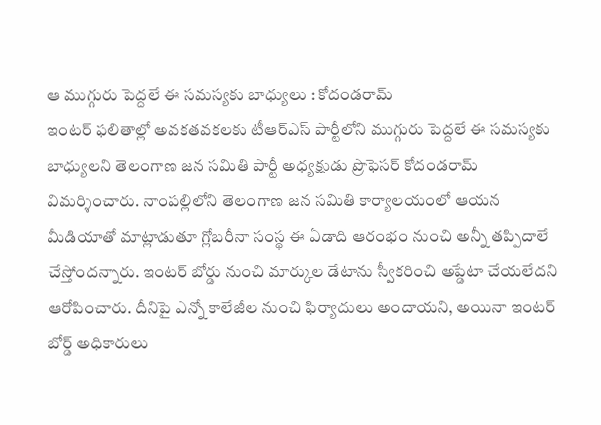ఆ ముగ్గురు పెద్దలే ఈ సమస్యకు బాధ్యులు : కోదండరామ్
ఇంటర్ ఫలితాల్లో అవకతవకలకు టీఆర్ఎస్ పార్టీలోని ముగ్గురు పెద్దలే ఈ సమస్యకు బాధ్యులని తెలంగాణ జన సమితి పార్టీ అధ్యక్షుడు ప్రొఫెసర్ కోదండరామ్ విమర్శించారు. నాంపల్లిలోని తెలంగాణ జన సమితి కార్యాలయంలో ఆయన మీడియాతో మాట్లాడుతూ గ్లోబరీనా సంస్థ ఈ ఏడాది ఆరంభం నుంచి అన్నీ తప్పిదాలే చేస్తోందన్నారు. ఇంటర్ బోర్డు నుంచి మార్కుల డేటాను స్వీకరించి అప్డేటా చేయలేదని ఆరోపించారు. దీనిపై ఎన్నో కాలేజీల నుంచి ఫిర్యాదులు అందాయని, అయినా ఇంటర్ బోర్డ్ అధికారులు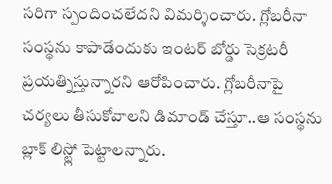సరిగా స్పందించలేదని విమర్శించారు. గ్లోబరీనా సంస్థను కాపాడేందుకు ఇంటర్ బోర్డు సెక్రటరీ ప్రయత్నిస్తున్నారని ఆరోపించారు. గ్లోబరీనాపై చర్యలు తీసుకోవాలని డిమాండ్ చేస్తూ..ఆ సంస్థను బ్లాక్ లిస్ట్లో పెట్టాలన్నారు.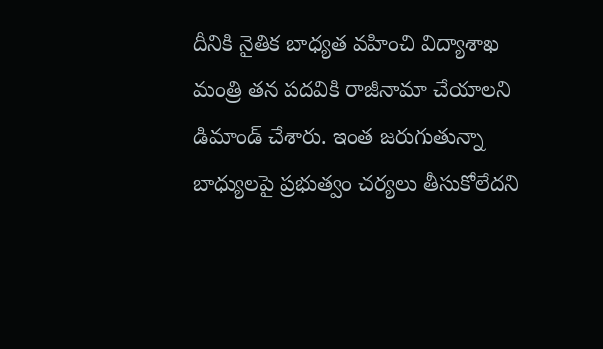దీనికి నైతిక బాధ్యత వహించి విద్యాశాఖ మంత్రి తన పదవికి రాజీనామా చేయాలని డిమాండ్ చేశారు. ఇంత జరుగుతున్నా బాధ్యులపై ప్రభుత్వం చర్యలు తీసుకోలేదని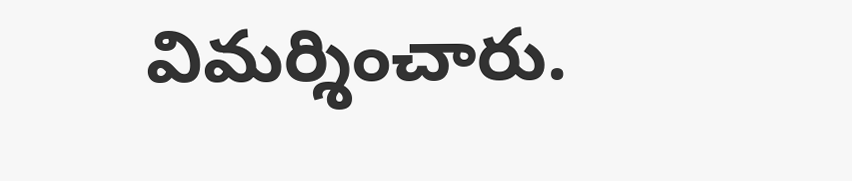విమర్శించారు.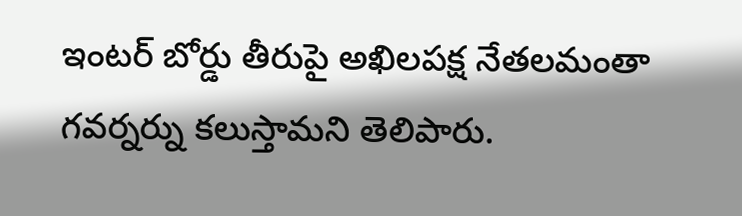ఇంటర్ బోర్డు తీరుపై అఖిలపక్ష నేతలమంతా గవర్నర్ను కలుస్తామని తెలిపారు.